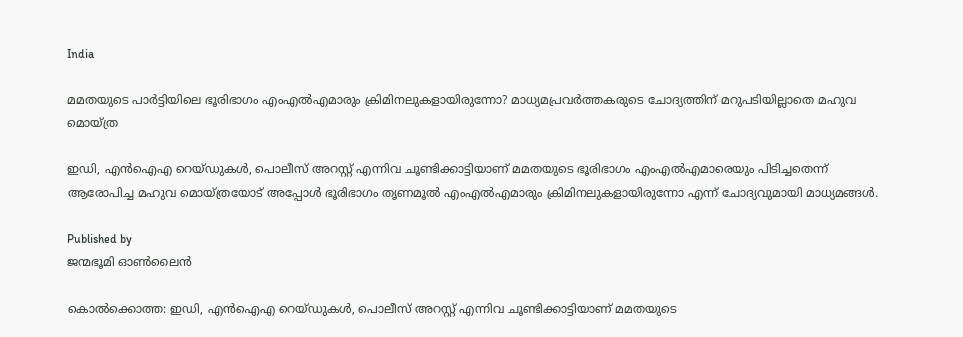India

മമതയുടെ പാര്‍ട്ടിയിലെ ഭൂരിഭാഗം എംഎല്‍എമാരും ക്രിമിനലുകളായിരുന്നോ? മാധ്യമപ്രവര്‍ത്തകരുടെ ചോദ്യത്തിന് മറുപടിയില്ലാതെ മഹുവ മൊയ്ത്ര

ഇഡി, എൻഐഎ റെയ്ഡുകള്‍, പൊലീസ് അറസ്റ്റ് എന്നിവ ചൂണ്ടിക്കാട്ടിയാണ് മമതയുടെ ഭൂരിഭാഗം എംഎല്‍എമാരെയും പിടിച്ചതെന്ന് ആരോപിച്ച മഹുവ മൊയ്ത്രയോട് അപ്പോള്‍ ഭൂരിഭാഗം തൃണമൂല്‍ എംഎല്‍എമാരും ക്രിമിനലുകളായിരുന്നോ എന്ന് ചോദ്യവുമായി മാധ്യമങ്ങള്‍.

Published by
ജന്മഭൂമി ഓണ്‍ലൈന്‍

കൊല്‍ക്കൊത്ത: ഇഡി, എൻഐഎ റെയ്ഡുകള്‍, പൊലീസ് അറസ്റ്റ് എന്നിവ ചൂണ്ടിക്കാട്ടിയാണ് മമതയുടെ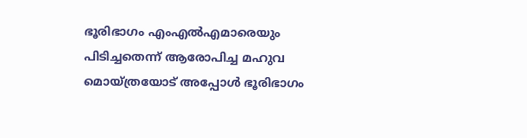ഭൂരിഭാഗം എംഎല്‍എമാരെയും പിടിച്ചതെന്ന് ആരോപിച്ച മഹുവ മൊയ്ത്രയോട് അപ്പോള്‍ ഭൂരിഭാഗം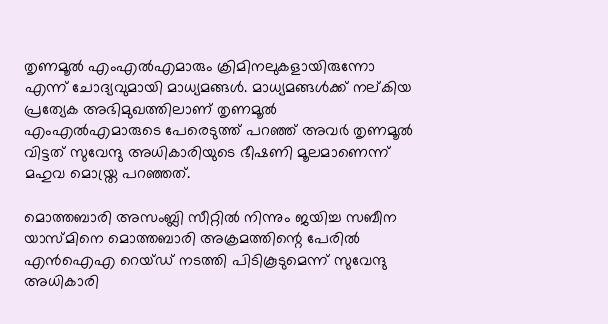തൃണമൂല്‍ എംഎല്‍എമാരും ക്രിമിനലുകളായിരുന്നോ എന്ന് ചോദ്യവുമായി മാധ്യമങ്ങള്‍. മാധ്യമങ്ങള്‍ക്ക് നല‍്കിയ പ്രത്യേക അഭിമുഖത്തിലാണ് തൃണമൂല്‍ എംഎല്‍എമാരുടെ പേരെടുത്ത് പറഞ്ഞ് അവര്‍ തൃണമൂല്‍ വിട്ടത് സുവേന്ദു അധികാരിയുടെ ഭീഷണി മൂലമാണെന്ന് മഹുവ മൊയ്ത്ര പറഞ്ഞത്.

മൊത്തബാരി അസംബ്ലി സീറ്റില്‍ നിന്നും ജയിച്ച സബീന യാസ്മിനെ മൊത്തബാരി അക്രമത്തിന്റെ പേരില്‍ എന്‍ഐഎ റെയ്ഡ് നടത്തി പിടികൂടുമെന്ന് സുവേന്ദു അധികാരി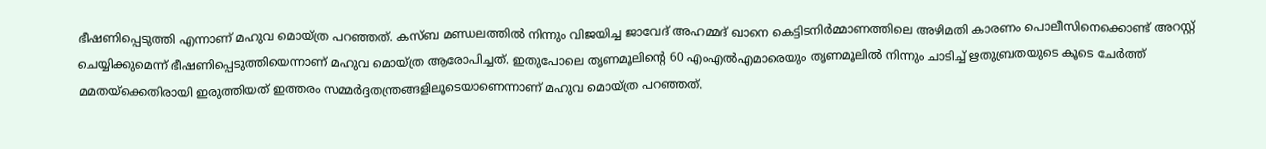ഭീഷണിപ്പെടുത്തി എന്നാണ് മഹുവ മൊയ്ത്ര പറഞ്ഞത്. കസ്ബ മണ്ഡലത്തില്‍ നിന്നും വിജയിച്ച ജാവേദ് അഹമ്മദ് ഖാനെ കെട്ടിടനിര്‍മ്മാണത്തിലെ അഴിമതി കാരണം പൊലീസിനെക്കൊണ്ട് അറസ്റ്റ് ചെയ്യിക്കുമെന്ന് ഭീഷണിപ്പെടുത്തിയെന്നാണ് മഹുവ മൊയ്ത്ര ആരോപിച്ചത്. ഇതുപോലെ തൃണമൂലിന്റെ 60 എംഎല്‍എമാരെയും തൃണമൂലില്‍ നിന്നും ചാടിച്ച് ‌‌ഋതുബ്രതയുടെ കൂടെ ചേര്‍ത്ത് മമതയ്‌ക്കെതിരായി ഇരുത്തിയത് ഇത്തരം സമ്മര്‍ദ്ദതന്ത്രങ്ങളിലൂടെയാണെന്നാണ് മഹുവ മൊയ്ത്ര പറഞ്ഞത്.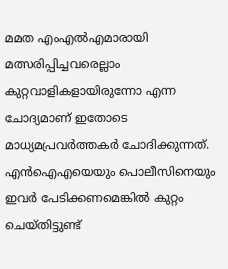മമത എംഎല്‍എമാരായി മത്സരിപ്പിച്ചവരെല്ലാം കുറ്റവാളികളായിരുന്നോ എന്ന ചോദ്യമാണ് ഇതോടെ മാധ്യമപ്രവര്‍ത്തകര്‍ ചോദിക്കുന്നത്. എന്‍ഐഎയെയും പൊലീസിനെയും ഇവര്‍ പേടിക്കണമെങ്കില്‍ കുറ്റം ചെയ്തിട്ടുണ്ട്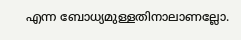എന്ന ബോധ്യമുള്ളതിനാലാണല്ലോ.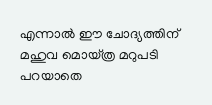എന്നാല്‍ ഈ ചോദ്യത്തിന് മഹുവ മൊയ്ത്ര മറുപടി പറയാതെ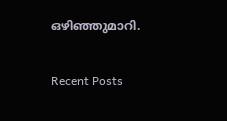ഒഴിഞ്ഞുമാറി.

Recent Posts